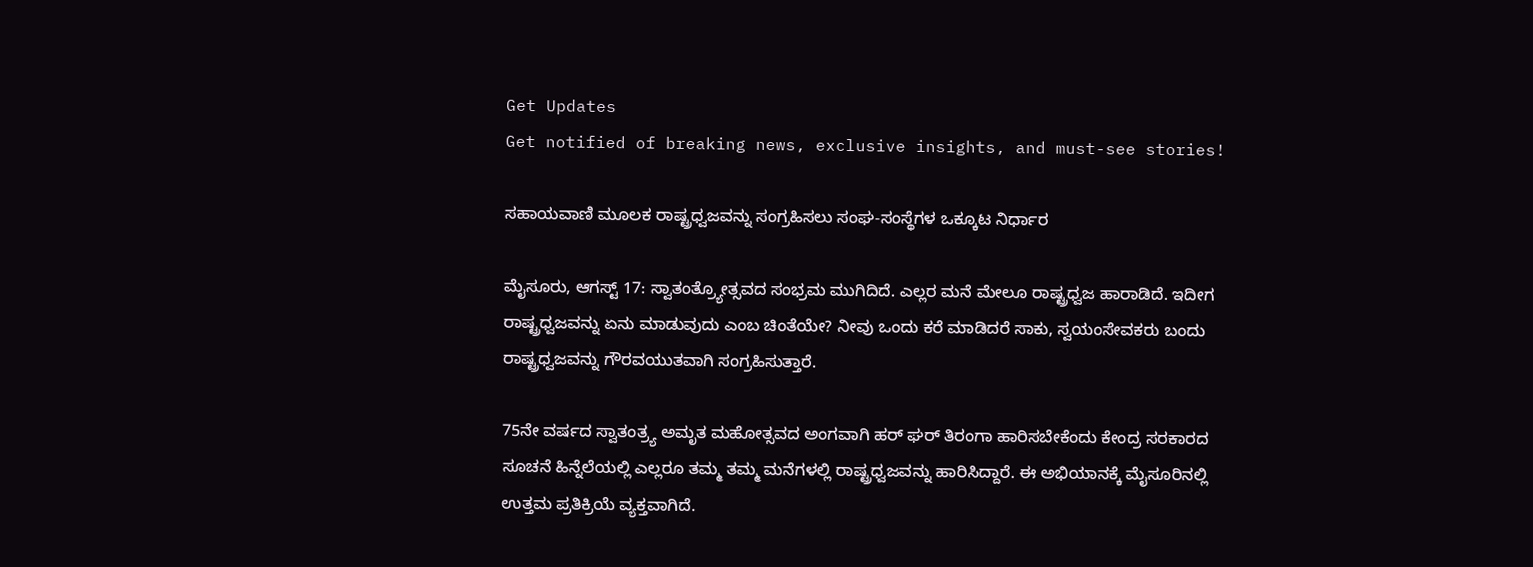Get Updates
Get notified of breaking news, exclusive insights, and must-see stories!

ಸಹಾಯವಾಣಿ ಮೂಲಕ ರಾಷ್ಟ್ರಧ್ವಜವನ್ನು ಸಂಗ್ರಹಿಸಲು ಸಂಘ-ಸಂಸ್ಥೆಗಳ ಒಕ್ಕೂಟ ನಿರ್ಧಾರ

ಮೈಸೂರು, ಆಗಸ್ಟ್‌ 17: ಸ್ವಾತಂತ್ರ್ಯೋತ್ಸವದ ಸಂಭ್ರಮ ಮುಗಿದಿದೆ. ಎಲ್ಲರ ಮನೆ ಮೇಲೂ ರಾಷ್ಟ್ರಧ್ವಜ ಹಾರಾಡಿದೆ. ಇದೀಗ ರಾಷ್ಟ್ರಧ್ವಜವನ್ನು ಏನು ಮಾಡುವುದು ಎಂಬ ಚಿಂತೆಯೇ? ನೀವು ಒಂದು ಕರೆ ಮಾಡಿದರೆ ಸಾಕು, ಸ್ವಯಂಸೇವಕರು ಬಂದು ರಾಷ್ಟ್ರಧ್ವಜವನ್ನು ಗೌರವಯುತವಾಗಿ ಸಂಗ್ರಹಿಸುತ್ತಾರೆ.

75ನೇ ವರ್ಷದ ಸ್ವಾತಂತ್ರ್ಯ ಅಮೃತ ಮಹೋತ್ಸವದ ಅಂಗವಾಗಿ ಹರ್‌ ಘರ್ ತಿರಂಗಾ ಹಾರಿಸಬೇಕೆಂದು ಕೇಂದ್ರ ಸರಕಾರದ ಸೂಚನೆ ಹಿನ್ನೆಲೆಯಲ್ಲಿ ಎಲ್ಲರೂ ತಮ್ಮ ತಮ್ಮ ಮನೆಗಳಲ್ಲಿ ರಾಷ್ಟ್ರಧ್ವಜವನ್ನು ಹಾರಿಸಿದ್ದಾರೆ. ಈ ಅಭಿಯಾನಕ್ಕೆ ಮೈಸೂರಿನಲ್ಲಿ ಉತ್ತಮ ಪ್ರತಿಕ್ರಿಯೆ ವ್ಯಕ್ತವಾಗಿದೆ.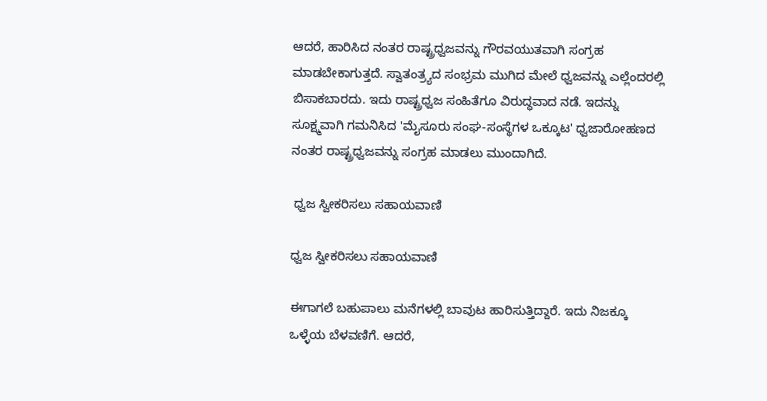ಆದರೆ, ಹಾರಿಸಿದ ನಂತರ ರಾಷ್ಟ್ರಧ್ವಜವನ್ನು ಗೌರವಯುತವಾಗಿ ಸಂಗ್ರಹ ಮಾಡಬೇಕಾಗುತ್ತದೆ. ಸ್ವಾತಂತ್ರ್ಯದ ಸಂಭ್ರಮ ಮುಗಿದ ಮೇಲೆ ಧ್ವಜವನ್ನು ಎಲ್ಲೆಂದರಲ್ಲಿ ಬಿಸಾಕಬಾರದು. ಇದು ರಾಷ್ಟ್ರಧ್ವಜ ಸಂಹಿತೆಗೂ ವಿರುದ್ಧವಾದ ನಡೆ. ಇದನ್ನು ಸೂಕ್ಷ್ಮವಾಗಿ ಗಮನಿಸಿದ 'ಮೈಸೂರು ಸಂಘ-ಸಂಸ್ಥೆಗಳ ಒಕ್ಕೂಟ' ಧ್ವಜಾರೋಹಣದ ನಂತರ ರಾಷ್ಟ್ರಧ್ವಜವನ್ನು ಸಂಗ್ರಹ ಮಾಡಲು ಮುಂದಾಗಿದೆ.

 ಧ್ವಜ ಸ್ವೀಕರಿಸಲು ಸಹಾಯವಾಣಿ

ಧ್ವಜ ಸ್ವೀಕರಿಸಲು ಸಹಾಯವಾಣಿ

ಈಗಾಗಲೆ ಬಹುಪಾಲು ಮನೆಗಳಲ್ಲಿ ಬಾವುಟ ಹಾರಿಸುತ್ತಿದ್ದಾರೆ. ಇದು ನಿಜಕ್ಕೂ ಒಳ್ಳೆಯ ಬೆಳವಣಿಗೆ. ಆದರೆ,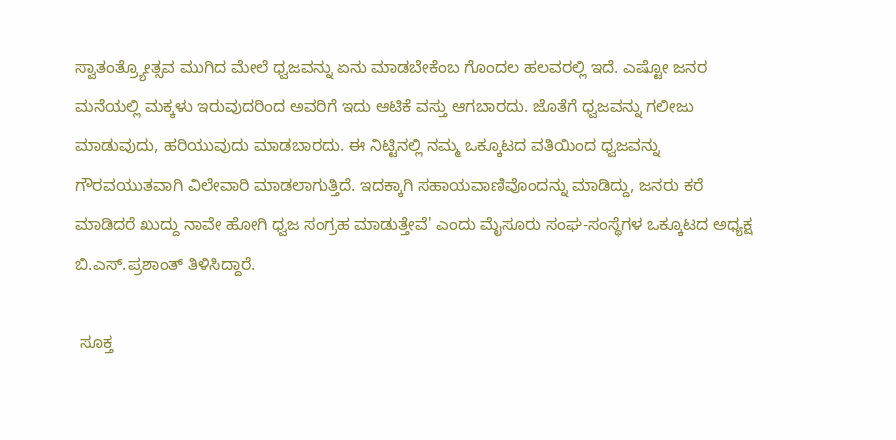ಸ್ವಾತಂತ್ರ್ಯೋತ್ಸವ ಮುಗಿದ ಮೇಲೆ ಧ್ವಜವನ್ನು ಏನು ಮಾಡಬೇಕೆಂಬ ಗೊಂದಲ ಹಲವರಲ್ಲಿ ಇದೆ. ಎಷ್ಟೋ ಜನರ ಮನೆಯಲ್ಲಿ ಮಕ್ಕಳು ಇರುವುದರಿಂದ ಅವರಿಗೆ ಇದು ಆಟಿಕೆ ವಸ್ತು ಆಗಬಾರದು. ಜೊತೆಗೆ ಧ್ವಜವನ್ನು ಗಲೀಜು ಮಾಡುವುದು, ಹರಿಯುವುದು ಮಾಡಬಾರದು. ಈ ನಿಟ್ಟಿನಲ್ಲಿ ನಮ್ಮ ಒಕ್ಕೂಟದ ವತಿಯಿಂದ ಧ್ವಜವನ್ನು ಗೌರವಯುತವಾಗಿ ವಿಲೇವಾರಿ ಮಾಡಲಾಗುತ್ತಿದೆ. ಇದಕ್ಕಾಗಿ ಸಹಾಯವಾಣಿವೊಂದನ್ನು ಮಾಡಿದ್ದು, ಜನರು ಕರೆ ಮಾಡಿದರೆ ಖುದ್ದು ನಾವೇ ಹೋಗಿ ಧ್ವಜ ಸಂಗ್ರಹ ಮಾಡುತ್ತೇವೆ' ಎಂದು ಮೈಸೂರು ಸಂಘ-ಸಂಸ್ಥೆಗಳ ಒಕ್ಕೂಟದ ಅಧ್ಯಕ್ಷ ಬಿ.ಎಸ್.ಪ್ರಶಾಂತ್ ತಿಳಿಸಿದ್ದಾರೆ.

 ಸೂಕ್ತ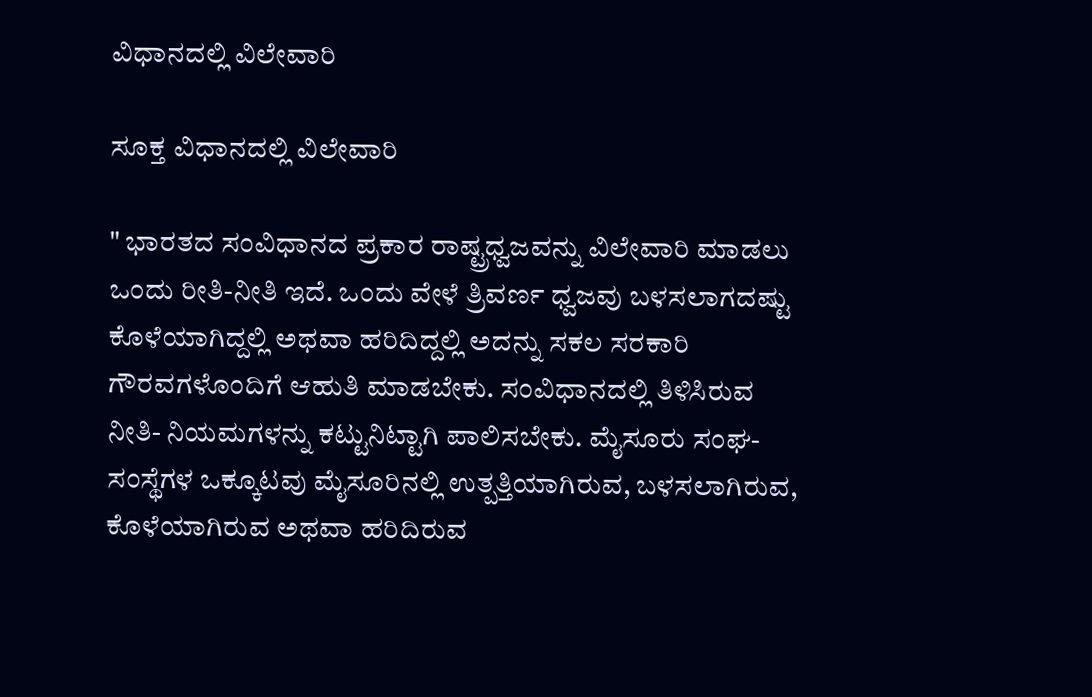ವಿಧಾನದಲ್ಲಿ ವಿಲೇವಾರಿ

ಸೂಕ್ತ ವಿಧಾನದಲ್ಲಿ ವಿಲೇವಾರಿ

" ಭಾರತದ ಸಂವಿಧಾನದ ಪ್ರಕಾರ ರಾಷ್ಟ್ರಧ್ವಜವನ್ನು ವಿಲೇವಾರಿ ಮಾಡಲು ಒಂದು ರೀತಿ-ನೀತಿ ಇದೆ. ಒಂದು ವೇಳೆ ತ್ರಿವರ್ಣ ಧ್ವಜವು ಬಳಸಲಾಗದಷ್ಟು ಕೊಳೆಯಾಗಿದ್ದಲ್ಲಿ ಅಥವಾ ಹರಿದಿದ್ದಲ್ಲಿ ಅದನ್ನು ಸಕಲ ಸರಕಾರಿ ಗೌರವಗಳೊಂದಿಗೆ ಆಹುತಿ ಮಾಡಬೇಕು. ಸಂವಿಧಾನದಲ್ಲಿ ತಿಳಿಸಿರುವ ನೀತಿ- ನಿಯಮಗಳನ್ನು ಕಟ್ಟುನಿಟ್ಟಾಗಿ ಪಾಲಿಸಬೇಕು. ಮೈಸೂರು ಸಂಘ-ಸಂಸ್ಥೆಗಳ ಒಕ್ಕೂಟವು ಮೈಸೂರಿನಲ್ಲಿ ಉತ್ಪತ್ತಿಯಾಗಿರುವ, ಬಳಸಲಾಗಿರುವ, ಕೊಳೆಯಾಗಿರುವ ಅಥವಾ ಹರಿದಿರುವ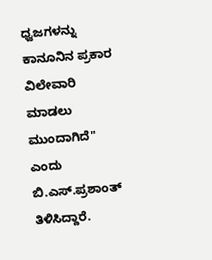ಧ್ವಜಗಳನ್ನು ಕಾನೂನಿನ ಪ್ರಕಾರ ವಿಲೇವಾರಿ ಮಾಡಲು ಮುಂದಾಗಿದೆ" ಎಂದು ಬಿ.ಎಸ್.ಪ್ರಶಾಂತ್ ತಿಳಿಸಿದ್ದಾರೆ.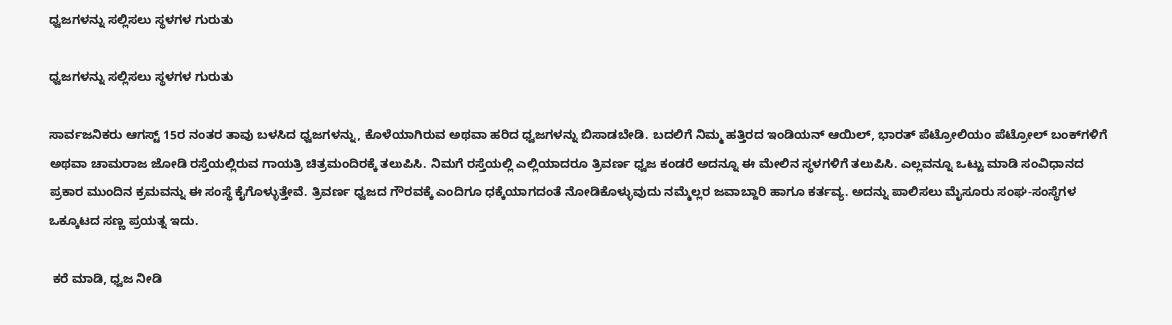ಧ್ವಜಗಳನ್ನು ಸಲ್ಲಿಸಲು ಸ್ಥಳಗಳ ಗುರುತು

ಧ್ವಜಗಳನ್ನು ಸಲ್ಲಿಸಲು ಸ್ಥಳಗಳ ಗುರುತು

ಸಾರ್ವಜನಿಕರು ಆಗಸ್ಟ್ 15ರ ನಂತರ ತಾವು ಬಳಸಿದ ಧ್ವಜಗಳನ್ನು, ಕೊಳೆಯಾಗಿರುವ ಅಥವಾ ಹರಿದ ಧ್ವಜಗಳನ್ನು ಬಿಸಾಡಬೇಡಿ. ಬದಲಿಗೆ ನಿಮ್ಮ ಹತ್ತಿರದ ಇಂಡಿಯನ್ ಆಯಿಲ್, ಭಾರತ್ ಪೆಟ್ರೋಲಿಯಂ ಪೆಟ್ರೋಲ್ ಬಂಕ್‌ಗಳಿಗೆ ಅಥವಾ ಚಾಮರಾಜ ಜೋಡಿ ರಸ್ತೆಯಲ್ಲಿರುವ ಗಾಯತ್ರಿ ಚಿತ್ರಮಂದಿರಕ್ಕೆ ತಲುಪಿಸಿ. ನಿಮಗೆ ರಸ್ತೆಯಲ್ಲಿ ಎಲ್ಲಿಯಾದರೂ ತ್ರಿವರ್ಣ ಧ್ವಜ ಕಂಡರೆ ಅದನ್ನೂ ಈ ಮೇಲಿನ ಸ್ಥಳಗಳಿಗೆ ತಲುಪಿಸಿ. ಎಲ್ಲವನ್ನೂ ಒಟ್ಟು ಮಾಡಿ ಸಂವಿಧಾನದ ಪ್ರಕಾರ ಮುಂದಿನ ಕ್ರಮವನ್ನು ಈ ಸಂಸ್ಥೆ ಕೈಗೊಳ್ಳುತ್ತೇವೆ. ತ್ರಿವರ್ಣ ಧ್ವಜದ ಗೌರವಕ್ಕೆ ಎಂದಿಗೂ ಧಕ್ಕೆಯಾಗದಂತೆ ನೋಡಿಕೊಳ್ಳುವುದು ನಮ್ಮೆಲ್ಲರ ಜವಾಬ್ದಾರಿ ಹಾಗೂ ಕರ್ತವ್ಯ. ಅದನ್ನು ಪಾಲಿಸಲು ಮೈಸೂರು ಸಂಘ-ಸಂಸ್ಥೆಗಳ ಒಕ್ಕೂಟದ ಸಣ್ಣ ಪ್ರಯತ್ನ ಇದು.

 ಕರೆ ಮಾಡಿ, ಧ್ವಜ ನೀಡಿ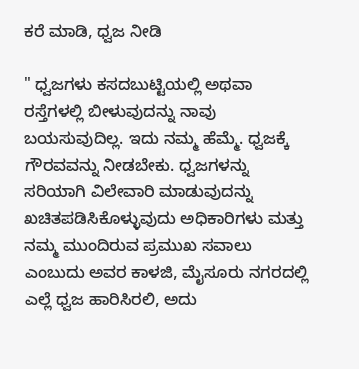ಕರೆ ಮಾಡಿ, ಧ್ವಜ ನೀಡಿ

" ಧ್ವಜಗಳು ಕಸದಬುಟ್ಟಿಯಲ್ಲಿ ಅಥವಾ ರಸ್ತೆಗಳಲ್ಲಿ ಬೀಳುವುದನ್ನು ನಾವು ಬಯಸುವುದಿಲ್ಲ. ಇದು ನಮ್ಮ ಹೆಮ್ಮೆ. ಧ್ವಜಕ್ಕೆ ಗೌರವವನ್ನು ನೀಡಬೇಕು. ಧ್ವಜಗಳನ್ನು ಸರಿಯಾಗಿ ವಿಲೇವಾರಿ ಮಾಡುವುದನ್ನು ಖಚಿತಪಡಿಸಿಕೊಳ್ಳುವುದು ಅಧಿಕಾರಿಗಳು ಮತ್ತು ನಮ್ಮ ಮುಂದಿರುವ ಪ್ರಮುಖ ಸವಾಲು ಎಂಬುದು ಅವರ ಕಾಳಜಿ, ಮೈಸೂರು ನಗರದಲ್ಲಿ ಎಲ್ಲೆ ಧ್ವಜ ಹಾರಿಸಿರಲಿ, ಅದು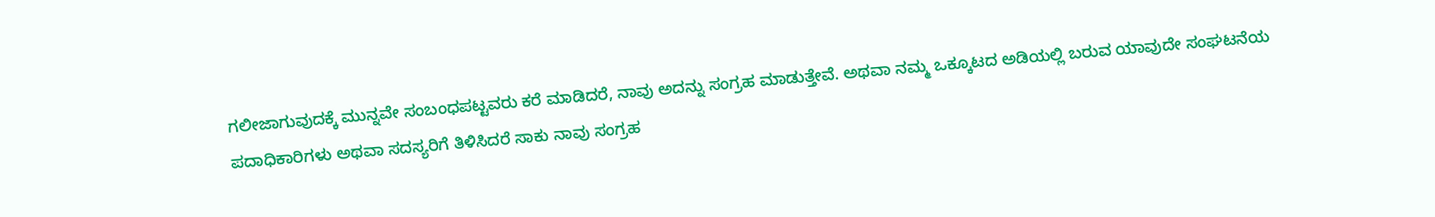ಗಲೀಜಾಗುವುದಕ್ಕೆ ಮುನ್ನವೇ ಸಂಬಂಧಪಟ್ಟವರು ಕರೆ ಮಾಡಿದರೆ, ನಾವು ಅದನ್ನು ಸಂಗ್ರಹ ಮಾಡುತ್ತೇವೆ. ಅಥವಾ ನಮ್ಮ ಒಕ್ಕೂಟದ ಅಡಿಯಲ್ಲಿ ಬರುವ ಯಾವುದೇ ಸಂಘಟನೆಯ ಪದಾಧಿಕಾರಿಗಳು ಅಥವಾ ಸದಸ್ಯರಿಗೆ ತಿಳಿಸಿದರೆ ಸಾಕು ನಾವು ಸಂಗ್ರಹ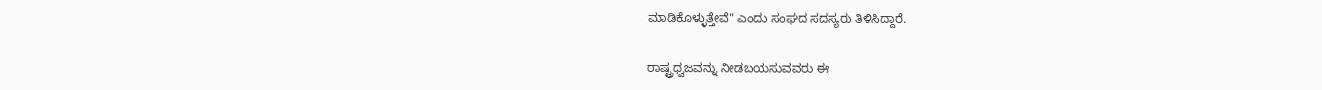ಮಾಡಿಕೊಳ್ಳುತ್ತೇವೆ" ಎಂದು ಸಂಘದ ಸದಸ್ಯರು ತಿಳಿಸಿದ್ದಾರೆ.

ರಾಷ್ಟ್ರಧ್ವಜವನ್ನು ನೀಡಬಯಸುವವರು ಈ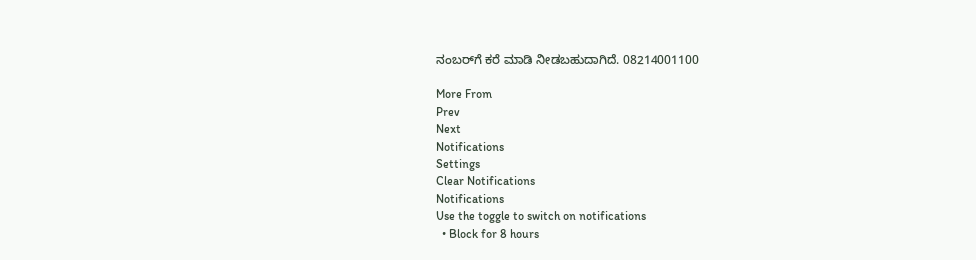ನಂಬರ್‌ಗೆ ಕರೆ ಮಾಡಿ ನೀಡಬಹುದಾಗಿದೆ. 08214001100

More From
Prev
Next
Notifications
Settings
Clear Notifications
Notifications
Use the toggle to switch on notifications
  • Block for 8 hours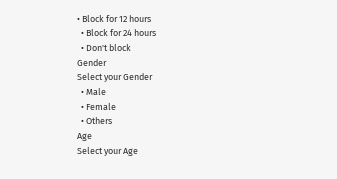• Block for 12 hours
  • Block for 24 hours
  • Don't block
Gender
Select your Gender
  • Male
  • Female
  • Others
Age
Select your Age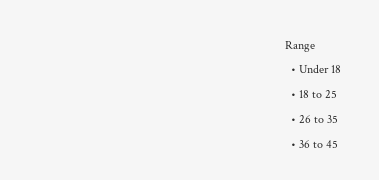Range
  • Under 18
  • 18 to 25
  • 26 to 35
  • 36 to 45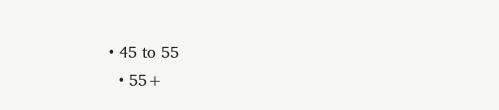• 45 to 55
  • 55+